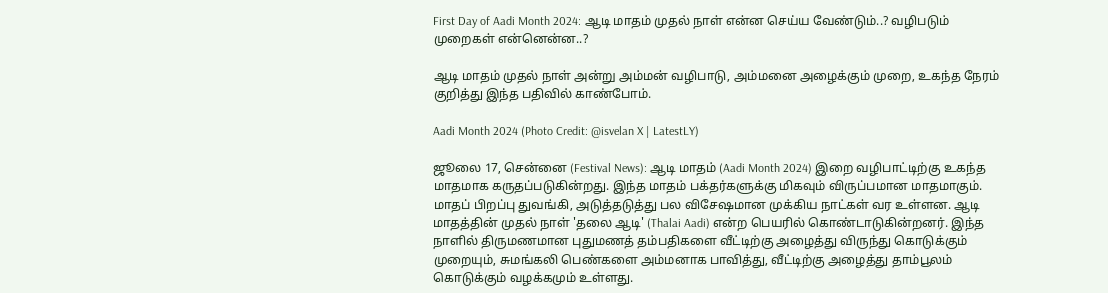First Day of Aadi Month 2024: ஆடி மாதம் முதல் நாள் என்ன செய்ய வேண்டும்..? வழிபடும் முறைகள் என்னென்ன..?

ஆடி மாதம் முதல் நாள் அன்று அம்மன் வழிபாடு, அம்மனை அழைக்கும் முறை, உகந்த நேரம் குறித்து இந்த பதிவில் காண்போம்.

Aadi Month 2024 (Photo Credit: @isvelan X | LatestLY)

ஜூலை 17, சென்னை (Festival News): ஆடி மாதம் (Aadi Month 2024) இறை வழிபாட்டிற்கு உகந்த மாதமாக கருதப்படுகின்றது. இந்த மாதம் பக்தர்களுக்கு மிகவும் விருப்பமான மாதமாகும். மாதப் பிறப்பு துவங்கி, அடுத்தடுத்து பல விசேஷமான முக்கிய நாட்கள் வர உள்ளன. ஆடி மாதத்தின் முதல் நாள் 'தலை ஆடி' (Thalai Aadi) என்ற பெயரில் கொண்டாடுகின்றனர். இந்த நாளில் திருமணமான புதுமணத் தம்பதிகளை வீட்டிற்கு அழைத்து விருந்து கொடுக்கும் முறையும், சுமங்கலி பெண்களை அம்மனாக பாவித்து, வீட்டிற்கு அழைத்து தாம்பூலம் கொடுக்கும் வழக்கமும் உள்ளது.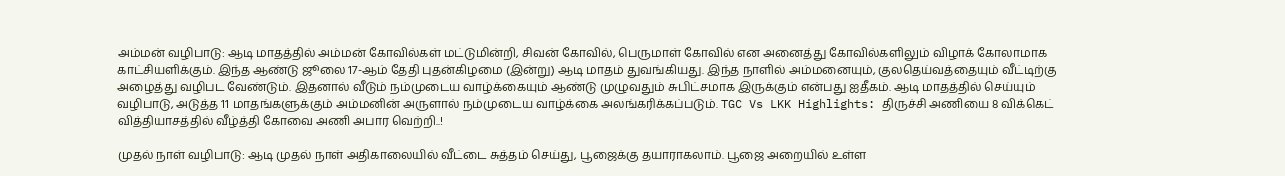அம்மன் வழிபாடு: ஆடி மாதத்தில் அம்மன் கோவில்கள் மட்டுமின்றி, சிவன் கோவில், பெருமாள் கோவில் என அனைத்து கோவில்களிலும் விழாக் கோலாமாக காட்சியளிக்கும். இந்த ஆண்டு ஜூலை 17-ஆம் தேதி புதன்கிழமை (இன்று) ஆடி மாதம் துவங்கியது. இந்த நாளில் அம்மனையும், குலதெய்வத்தையும் வீட்டிற்கு அழைத்து வழிபட வேண்டும். இதனால் வீடும் நம்முடைய வாழ்க்கையும் ஆண்டு முழுவதும் சுபிட்சமாக இருக்கும் என்பது ஐதீகம். ஆடி மாதத்தில் செய்யும் வழிபாடு, அடுத்த 11 மாதங்களுக்கும் அம்மனின் அருளால் நம்முடைய வாழ்க்கை அலங்கரிக்கப்படும். TGC Vs LKK Highlights: திருச்சி அணியை 8 விக்கெட் வித்தியாசத்தில் வீழ்த்தி கோவை அணி அபார வெற்றி..!

முதல் நாள் வழிபாடு: ஆடி முதல் நாள் அதிகாலையில் வீட்டை சுத்தம் செய்து, பூஜைக்கு தயாராகலாம். பூஜை அறையில் உள்ள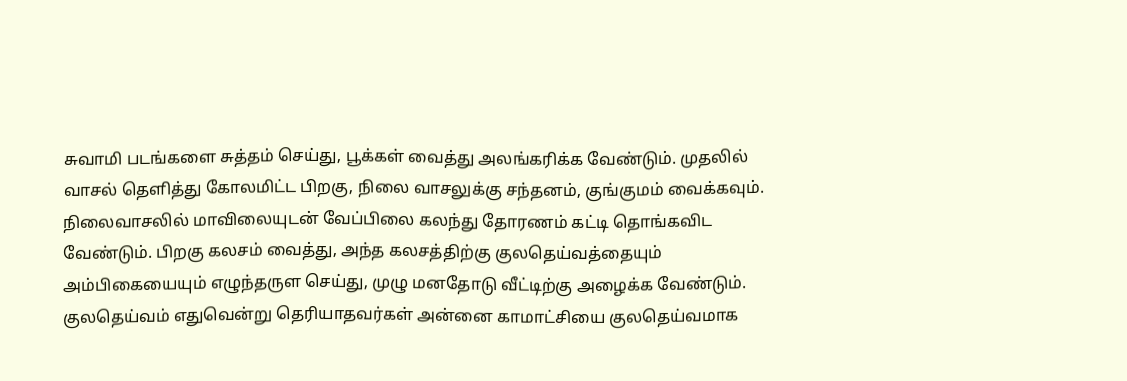சுவாமி படங்களை சுத்தம் செய்து, பூக்கள் வைத்து அலங்கரிக்க வேண்டும். முதலில் வாசல் தெளித்து கோலமிட்ட பிறகு, நிலை வாசலுக்கு சந்தனம், குங்குமம் வைக்கவும். நிலைவாசலில் மாவிலையுடன் வேப்பிலை கலந்து தோரணம் கட்டி தொங்கவிட வேண்டும். பிறகு கலசம் வைத்து, அந்த கலசத்திற்கு குலதெய்வத்தையும் அம்பிகையையும் எழுந்தருள செய்து, முழு மனதோடு வீட்டிற்கு அழைக்க வேண்டும். குலதெய்வம் எதுவென்று தெரியாதவர்கள் அன்னை காமாட்சியை குலதெய்வமாக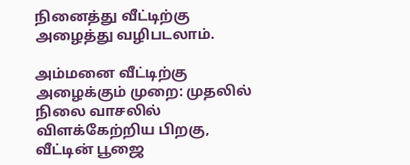நினைத்து வீட்டிற்கு அழைத்து வழிபடலாம்.

அம்மனை வீட்டிற்கு அழைக்கும் முறை: முதலில் நிலை வாசலில் விளக்கேற்றிய பிறகு, வீட்டின் பூஜை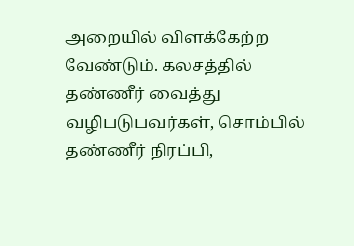அறையில் விளக்கேற்ற வேண்டும். கலசத்தில் தண்ணீர் வைத்து வழிபடுபவர்கள், சொம்பில் தண்ணீர் நிரப்பி,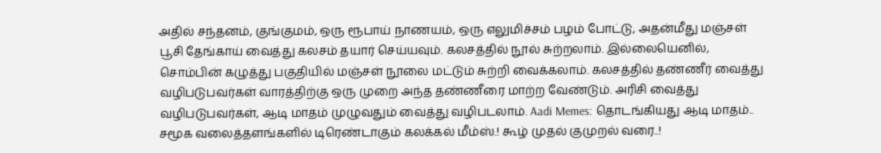அதில் சந்தனம், குங்குமம், ஒரு ரூபாய் நாணயம், ஒரு எலுமிச்சம் பழம் போட்டு, அதன்மீது மஞ்சள் பூசி தேங்காய் வைத்து கலசம் தயார் செய்யவும். கலசத்தில் நூல் சுற்றலாம். இல்லையெனில், சொம்பின் கழுத்து பகுதியில் மஞ்சள் நூலை மட்டும் சுற்றி வைக்கலாம். கலசத்தில் தண்ணீர் வைத்து வழிபடுபவர்கள் வாரத்திற்கு ஒரு முறை அந்த தண்ணீரை மாற்ற வேண்டும். அரிசி வைத்து வழிபடுபவர்கள், ஆடி மாதம் முழுவதும் வைத்து வழிபடலாம். Aadi Memes: தொடங்கியது ஆடி மாதம்.. சமூக வலைத்தளங்களில் டிரெண்டாகும் கலக்கல் மீம்ஸ்.! கூழ் முதல் குமுறல் வரை..!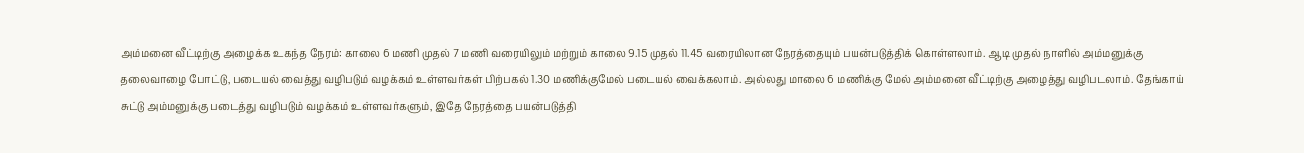அம்மனை வீட்டிற்கு அழைக்க உகந்த நேரம்: காலை 6 மணி முதல் 7 மணி வரையிலும் மற்றும் காலை 9.15 முதல் 11.45 வரையிலான நேரத்தையும் பயன்படுத்திக் கொள்ளலாம். ஆடி முதல் நாளில் அம்மனுக்கு தலைவாழை போட்டு, படையல் வைத்து வழிபடும் வழக்கம் உள்ளவர்கள் பிற்பகல் 1.30 மணிக்குமேல் படையல் வைக்கலாம். அல்லது மாலை 6 மணிக்கு மேல் அம்மனை வீட்டிற்கு அழைத்து வழிபடலாம். தேங்காய் சுட்டு அம்மனுக்கு படைத்து வழிபடும் வழக்கம் உள்ளவர்களும், இதே நேரத்தை பயன்படுத்தி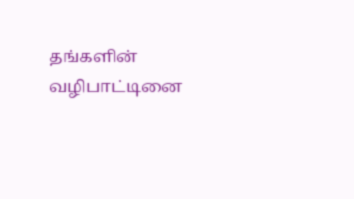தங்களின் வழிபாட்டினை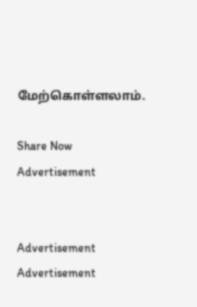மேற்கொள்ளலாம்.

Share Now
Advertisement


Advertisement
Advertisement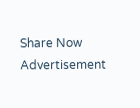Share Now
Advertisement